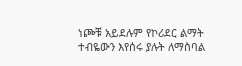ነጮቹ አይደሉም የኮሪደር ልማት ተብዬውን እየሰሩ ያሉት ለማስባል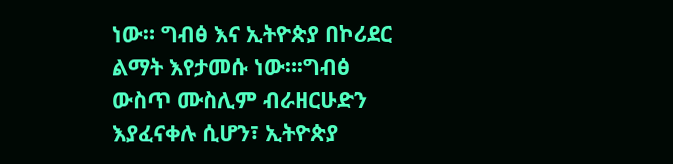ነው። ግብፅ እና ኢትዮጵያ በኮሪደር ልማት እየታመሱ ነው።፡ግብፅ ውስጥ ሙስሊም ብራዘርሁድን እያፈናቀሉ ሲሆን፣ ኢትዮጵያ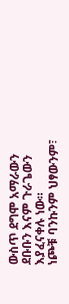ውስጥ ደግሞ አማራውን ደቡቡን እናም ጉራጌውን እያፈናቀሉ ነው።
ነጮቹ ባንኩንም ህፃውንም፣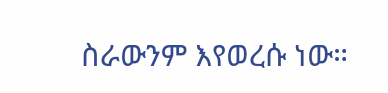ስራውንም እየወረሱ ነው።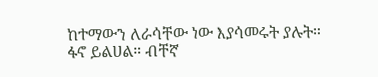ከተማውን ለራሳቸው ነው እያሳመሩት ያሉት።
ፋኖ ይልሀል። ብቸኛ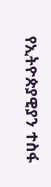የኢትዮጵያዊያን ተስፋ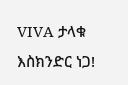VIVA ታላቁ እስክንድር ነጋ!